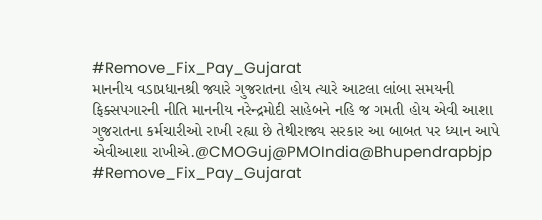#Remove_Fix_Pay_Gujarat
માનનીય વડાપ્રધાનશ્રી જ્યારે ગુજરાતના હોય ત્યારે આટલા લાંબા સમયની ફિક્સપગારની નીતિ માનનીય નરેન્દ્રમોદી સાહેબને નહિ જ ગમતી હોય એવી આશા ગુજરાતના કર્મચારીઓ રાખી રહ્યા છે તેથીરાજ્ય સરકાર આ બાબત પર ધ્યાન આપે એવીઆશા રાખીએ.@CMOGuj@PMOIndia@Bhupendrapbjp
#Remove_Fix_Pay_Gujarat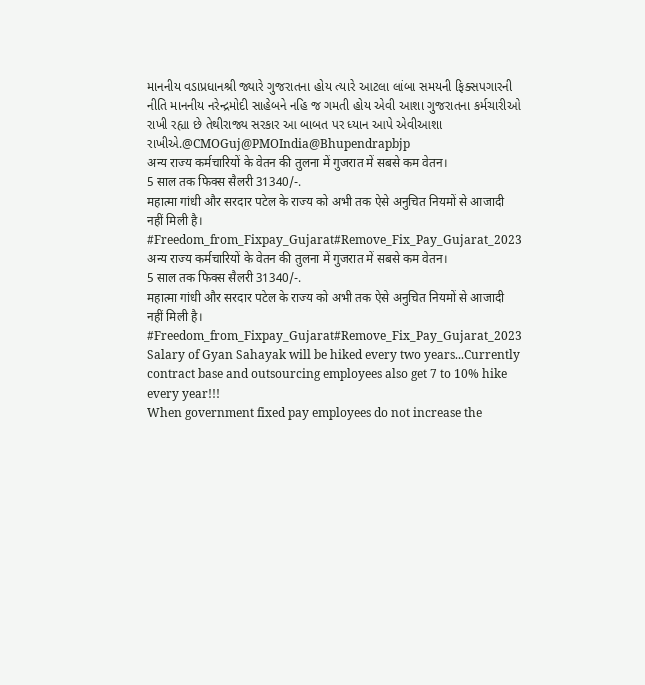માનનીય વડાપ્રધાનશ્રી જ્યારે ગુજરાતના હોય ત્યારે આટલા લાંબા સમયની ફિક્સપગારની નીતિ માનનીય નરેન્દ્રમોદી સાહેબને નહિ જ ગમતી હોય એવી આશા ગુજરાતના કર્મચારીઓ રાખી રહ્યા છે તેથીરાજ્ય સરકાર આ બાબત પર ધ્યાન આપે એવીઆશા રાખીએ.@CMOGuj@PMOIndia@Bhupendrapbjp
अन्य राज्य कर्मचारियों के वेतन की तुलना में गुजरात में सबसे कम वेतन।
5 साल तक फिक्स सैलरी 31340/-.
महात्मा गांधी और सरदार पटेल के राज्य को अभी तक ऐसे अनुचित नियमों से आजादी नहीं मिली है।
#Freedom_from_Fixpay_Gujarat#Remove_Fix_Pay_Gujarat_2023
अन्य राज्य कर्मचारियों के वेतन की तुलना में गुजरात में सबसे कम वेतन।
5 साल तक फिक्स सैलरी 31340/-.
महात्मा गांधी और सरदार पटेल के राज्य को अभी तक ऐसे अनुचित नियमों से आजादी नहीं मिली है।
#Freedom_from_Fixpay_Gujarat#Remove_Fix_Pay_Gujarat_2023
Salary of Gyan Sahayak will be hiked every two years...Currently contract base and outsourcing employees also get 7 to 10% hike every year!!!
When government fixed pay employees do not increase the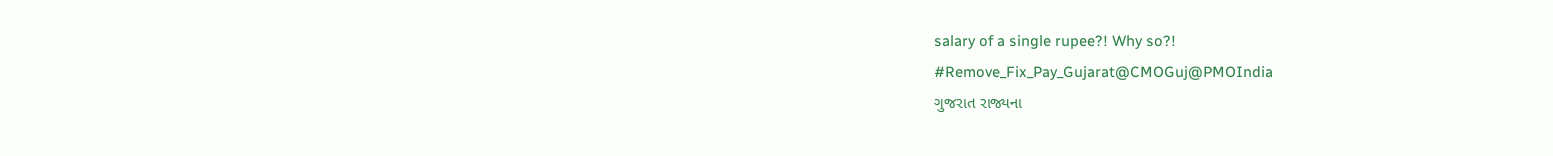salary of a single rupee?! Why so?!
#Remove_Fix_Pay_Gujarat@CMOGuj@PMOIndia
ગુજરાત રાજ્યના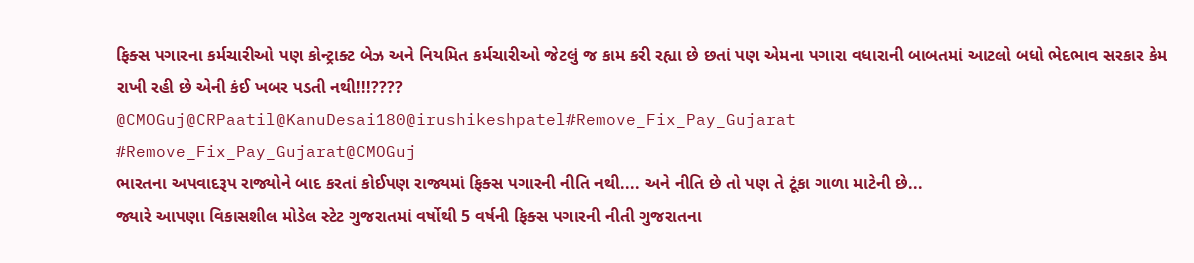ફિક્સ પગારના કર્મચારીઓ પણ કોન્ટ્રાક્ટ બેઝ અને નિયમિત કર્મચારીઓ જેટલું જ કામ કરી રહ્યા છે છતાં પણ એમના પગારા વધારાની બાબતમાં આટલો બધો ભેદભાવ સરકાર કેમ રાખી રહી છે એની કંઈ ખબર પડતી નથી!!!????
@CMOGuj@CRPaatil@KanuDesai180@irushikeshpatel#Remove_Fix_Pay_Gujarat
#Remove_Fix_Pay_Gujarat@CMOGuj
ભારતના અપવાદરૂપ રાજ્યોને બાદ કરતાં કોઈપણ રાજ્યમાં ફિક્સ પગારની નીતિ નથી.... અને નીતિ છે તો પણ તે ટૂંકા ગાળા માટેની છે...
જ્યારે આપણા વિકાસશીલ મોડેલ સ્ટેટ ગુજરાતમાં વર્ષોથી 5 વર્ષની ફિક્સ પગારની નીતી ગુજરાતના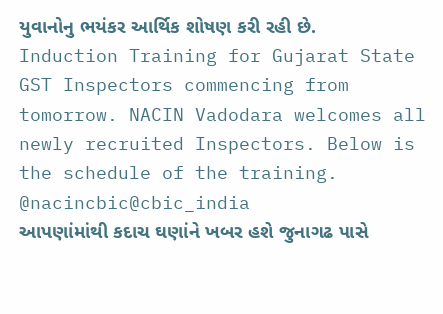યુવાનોનુ ભયંકર આર્થિક શોષણ કરી રહી છે.
Induction Training for Gujarat State GST Inspectors commencing from tomorrow. NACIN Vadodara welcomes all newly recruited Inspectors. Below is the schedule of the training. @nacincbic@cbic_india
આપણાંમાંથી કદાચ ઘણાંને ખબર હશે જુનાગઢ પાસે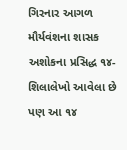ગિરનાર આગળ મૌર્યવંશના શાસક અશોકના પ્રસિદ્ધ ૧૪-શિલાલેખો આવેલા છે પણ આ ૧૪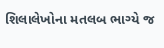શિલાલેખોના મતલબ ભાગ્યે જ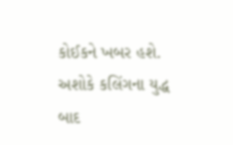કોઈકને ખબર હશે. અશોકે કલિંગના યુદ્ધ બાદ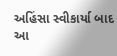અહિંસા સ્વીકાર્યા બાદ આ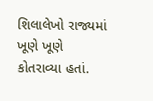શિલાલેખો રાજ્યમાં ખૂણે ખૂણે કોતરાવ્યા હતાં.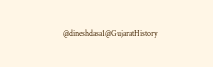@dineshdasa1@GujaratHistory